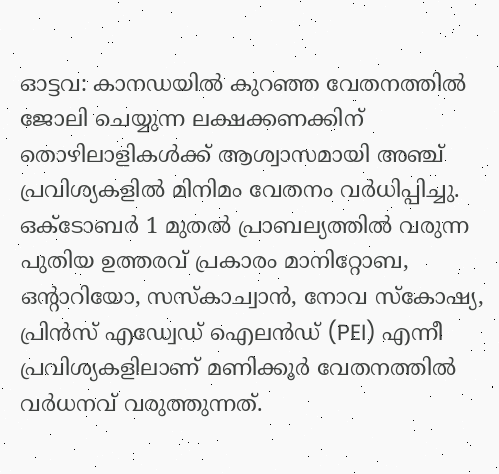ഓട്ടവ: കാനഡയിൽ കുറഞ്ഞ വേതനത്തിൽ ജോലി ചെയ്യുന്ന ലക്ഷക്കണക്കിന് തൊഴിലാളികൾക്ക് ആശ്വാസമായി അഞ്ച് പ്രവിശ്യകളിൽ മിനിമം വേതനം വർധിപ്പിച്ചു. ഒക്ടോബർ 1 മുതൽ പ്രാബല്യത്തിൽ വരുന്ന പുതിയ ഉത്തരവ് പ്രകാരം മാനിറ്റോബ, ഒന്റാറിയോ, സസ്കാച്വാൻ, നോവ സ്കോഷ്യ, പ്രിൻസ് എഡ്വേഡ് ഐലൻഡ് (PEI) എന്നീ പ്രവിശ്യകളിലാണ് മണിക്കൂർ വേതനത്തിൽ വർധനവ് വരുത്തുന്നത്.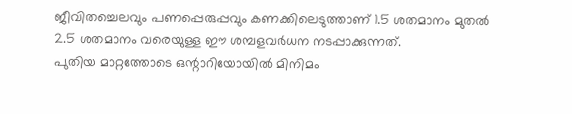ജീവിതച്ചെലവും പണപ്പെരുപ്പവും കണക്കിലെടുത്താണ് 1.5 ശതമാനം മുതൽ 2.5 ശതമാനം വരെയുള്ള ഈ ശമ്പളവർധന നടപ്പാക്കുന്നത്.
പുതിയ മാറ്റത്തോടെ ഒന്റാറിയോയിൽ മിനിമം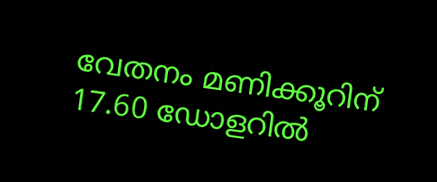വേതനം മണിക്കൂറിന് 17.60 ഡോളറിൽ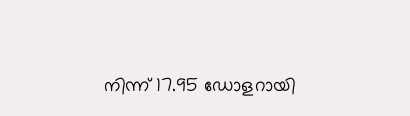നിന്ന് 17.95 ഡോളറായി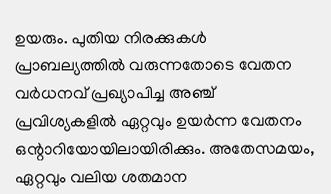ഉയരും. പുതിയ നിരക്കുകൾ പ്രാബല്യത്തിൽ വരുന്നതോടെ വേതന വർധനവ് പ്രഖ്യാപിച്ച അഞ്ച് പ്രവിശ്യകളിൽ ഏറ്റവും ഉയർന്ന വേതനം ഒന്റാറിയോയിലായിരിക്കും. അതേസമയം, ഏറ്റവും വലിയ ശതമാന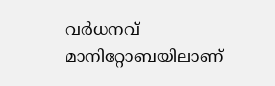വർധനവ് മാനിറ്റോബയിലാണ്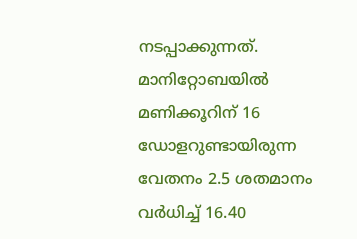നടപ്പാക്കുന്നത്. മാനിറ്റോബയിൽ മണിക്കൂറിന് 16 ഡോളറുണ്ടായിരുന്ന വേതനം 2.5 ശതമാനം വർധിച്ച് 16.40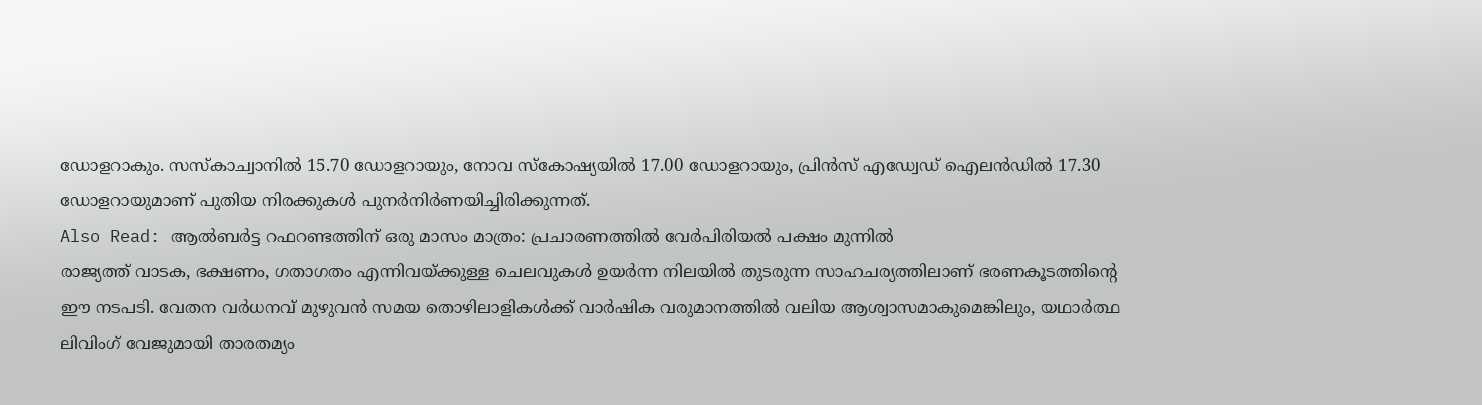ഡോളറാകും. സസ്കാച്വാനിൽ 15.70 ഡോളറായും, നോവ സ്കോഷ്യയിൽ 17.00 ഡോളറായും, പ്രിൻസ് എഡ്വേഡ് ഐലൻഡിൽ 17.30 ഡോളറായുമാണ് പുതിയ നിരക്കുകൾ പുനർനിർണയിച്ചിരിക്കുന്നത്.
Also Read: ആൽബർട്ട റഫറണ്ടത്തിന് ഒരു മാസം മാത്രം: പ്രചാരണത്തിൽ വേർപിരിയൽ പക്ഷം മുന്നിൽ
രാജ്യത്ത് വാടക, ഭക്ഷണം, ഗതാഗതം എന്നിവയ്ക്കുള്ള ചെലവുകൾ ഉയർന്ന നിലയിൽ തുടരുന്ന സാഹചര്യത്തിലാണ് ഭരണകൂടത്തിന്റെ ഈ നടപടി. വേതന വർധനവ് മുഴുവൻ സമയ തൊഴിലാളികൾക്ക് വാർഷിക വരുമാനത്തിൽ വലിയ ആശ്വാസമാകുമെങ്കിലും, യഥാർത്ഥ ലിവിംഗ് വേജുമായി താരതമ്യം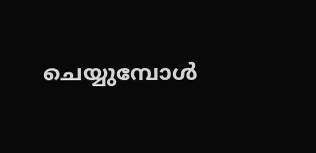ചെയ്യുമ്പോൾ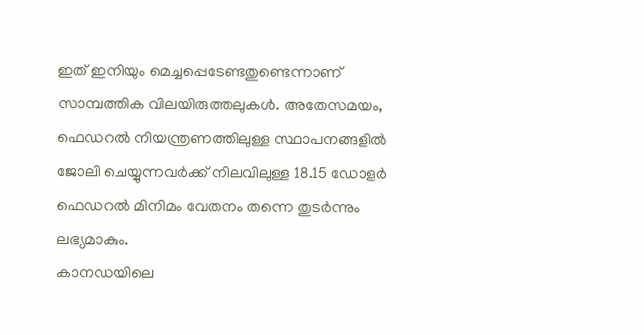ഇത് ഇനിയും മെച്ചപ്പെടേണ്ടതുണ്ടെന്നാണ് സാമ്പത്തിക വിലയിരുത്തലുകൾ. അതേസമയം, ഫെഡറൽ നിയന്ത്രണത്തിലുള്ള സ്ഥാപനങ്ങളിൽ ജോലി ചെയ്യുന്നവർക്ക് നിലവിലുള്ള 18.15 ഡോളർ ഫെഡറൽ മിനിമം വേതനം തന്നെ തുടർന്നും ലഭ്യമാകും.
കാനഡയിലെ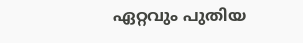ഏറ്റവും പുതിയ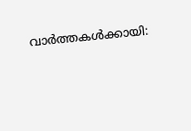വാർത്തകൾക്കായി: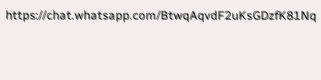https://chat.whatsapp.com/BtwqAqvdF2uKsGDzfK81Nq